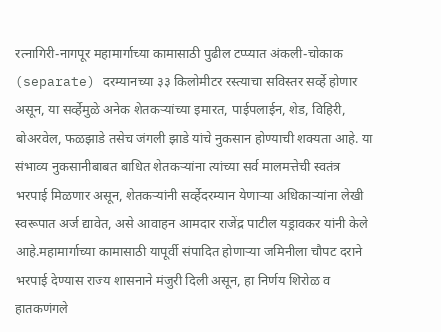रत्नागिरी-नागपूर महामार्गाच्या कामासाठी पुढील टप्प्यात अंकली-चोकाक (separate) दरम्यानच्या ३३ किलोमीटर रस्त्याचा सविस्तर सर्व्हे होणार असून, या सर्व्हेमुळे अनेक शेतकऱ्यांच्या इमारत, पाईपलाईन, शेड, विहिरी, बोअरवेल, फळझाडे तसेच जंगली झाडे यांचे नुकसान होण्याची शक्यता आहे. या संभाव्य नुकसानीबाबत बाधित शेतकऱ्यांना त्यांच्या सर्व मालमत्तेची स्वतंत्र भरपाई मिळणार असून, शेतकऱ्यांनी सर्व्हेदरम्यान येणाऱ्या अधिकाऱ्यांना लेखी स्वरूपात अर्ज द्यावेत, असे आवाहन आमदार राजेंद्र पाटील यड्रावकर यांनी केले आहे.महामार्गाच्या कामासाठी यापूर्वी संपादित होणाऱ्या जमिनीला चौपट दराने भरपाई देण्यास राज्य शासनाने मंजुरी दिली असून, हा निर्णय शिरोळ व हातकणंगले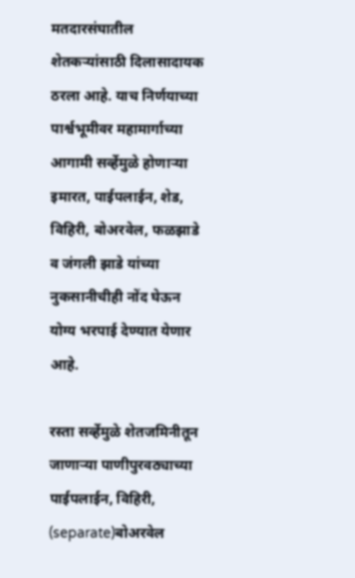मतदारसंघातील शेतकऱ्यांसाठी दिलासादायक ठरला आहे. याच निर्णयाच्या पार्श्वभूमीवर महामार्गाच्या आगामी सर्व्हेमुळे होणाऱ्या इमारत, पाईपलाईन, शेड, विहिरी, बोअरवेल, फळझाडे व जंगली झाडे यांच्या नुकसानीचीही नोंद घेऊन योग्य भरपाई देण्यात येणार आहे.

रस्ता सर्व्हेमुळे शेतजमिनीतून जाणाऱ्या पाणीपुरवठ्याच्या पाईपलाईन, विहिरी, (separate)बोअरवेल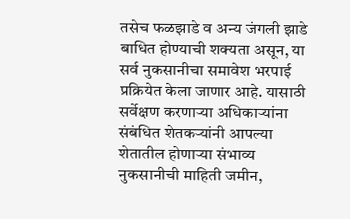तसेच फळझाडे व अन्य जंगली झाडे बाधित होण्याची शक्यता असून, या सर्व नुकसानीचा समावेश भरपाई प्रक्रियेत केला जाणार आहे. यासाठी सर्वेक्षण करणाऱ्या अधिकाऱ्यांना संबंधित शेतकऱ्यांनी आपल्या शेतातील होणाऱ्या संभाव्य नुकसानीची माहिती जमीन,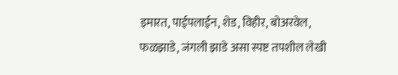इमारत, पाईपलाईन, शेड, विहीर, बोअरवेल, फळझाडे, जंगली झाडे असा स्पष्ट तपशील लेखी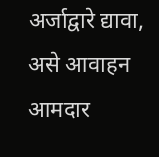अर्जाद्वारे द्यावा, असे आवाहन आमदार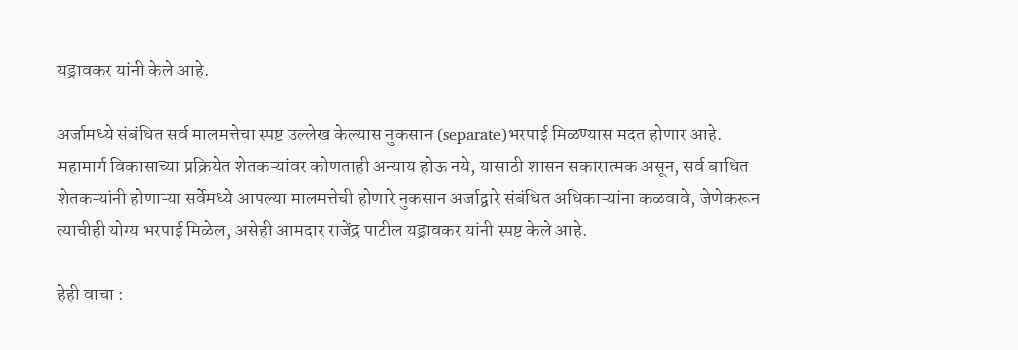यड्रावकर यांनी केले आहे.

अर्जामध्ये संबंधित सर्व मालमत्तेचा स्पष्ट उल्लेख केल्यास नुकसान (separate)भरपाई मिळण्यास मदत होणार आहे. महामार्ग विकासाच्या प्रक्रियेत शेतकऱ्यांवर कोणताही अन्याय होऊ नये, यासाठी शासन सकारात्मक असून, सर्व बाधित शेतकऱ्यांनी होणाऱ्या सर्वेमध्ये आपल्या मालमत्तेची होणारे नुकसान अर्जाद्वारे संबंधित अधिकाऱ्यांना कळवावे, जेणेकरून त्याचीही योग्य भरपाई मिळेल, असेही आमदार राजेंद्र पाटील यड्रावकर यांनी स्पष्ट केले आहे.

हेही वाचा :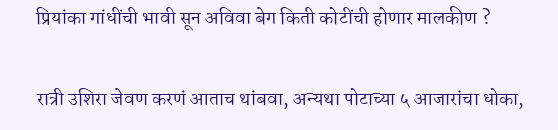प्रियांका गांधींची भावी सून अविवा बेग किती कोटींची होणार मालकीण ?

रात्री उशिरा जेवण करणं आताच थांबवा, अन्यथा पोटाच्या ५ आजारांचा धोका,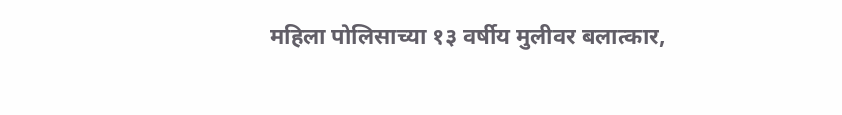महिला पोलिसाच्या १३ वर्षीय मुलीवर बलात्कार,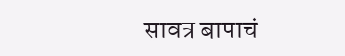सावत्र बापाचं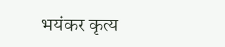भयंकर कृत्य